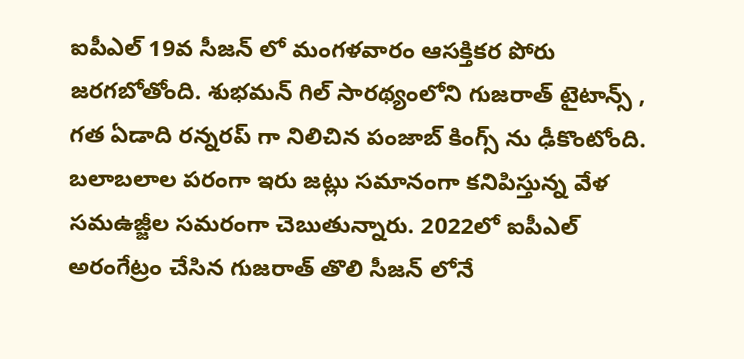ఐపీఎల్ 19వ సీజన్ లో మంగళవారం ఆసక్తికర పోరు జరగబోతోంది. శుభమన్ గిల్ సారథ్యంలోని గుజరాత్ టైటాన్స్ , గత ఏడాది రన్నరప్ గా నిలిచిన పంజాబ్ కింగ్స్ ను ఢీకొంటోంది. బలాబలాల పరంగా ఇరు జట్లు సమానంగా కనిపిస్తున్న వేళ సమఉజ్జీల సమరంగా చెబుతున్నారు. 2022లో ఐపీఎల్ అరంగేట్రం చేసిన గుజరాత్ తొలి సీజన్ లోనే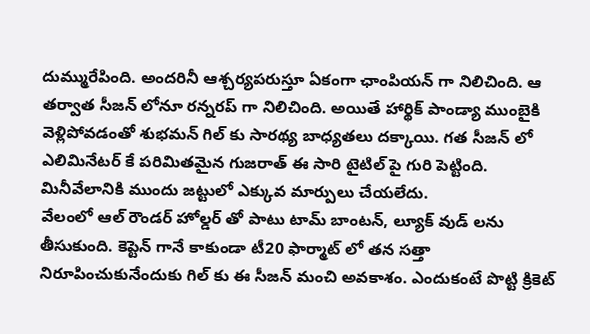దుమ్మురేపింది. అందరినీ ఆశ్చర్యపరుస్తూ ఏకంగా ఛాంపియన్ గా నిలిచింది. ఆ తర్వాత సీజన్ లోనూ రన్నరప్ గా నిలిచింది. అయితే హార్థిక్ పాండ్యా ముంబైకి వెళ్లిపోవడంతో శుభమన్ గిల్ కు సారథ్య బాధ్యతలు దక్కాయి. గత సీజన్ లో ఎలిమినేటర్ కే పరిమితమైన గుజరాత్ ఈ సారి టైటిల్ పై గురి పెట్టింది. మినీవేలానికి ముందు జట్టులో ఎక్కువ మార్పులు చేయలేదు.
వేలంలో ఆల్ రౌండర్ హోల్డర్ తో పాటు టామ్ బాంటన్, ల్యూక్ వుడ్ లను తీసుకుంది. కెప్టెన్ గానే కాకుండా టీ20 ఫార్మాట్ లో తన సత్తా నిరూపించుకునేందుకు గిల్ కు ఈ సీజన్ మంచి అవకాశం. ఎందుకంటే పొట్టి క్రికెట్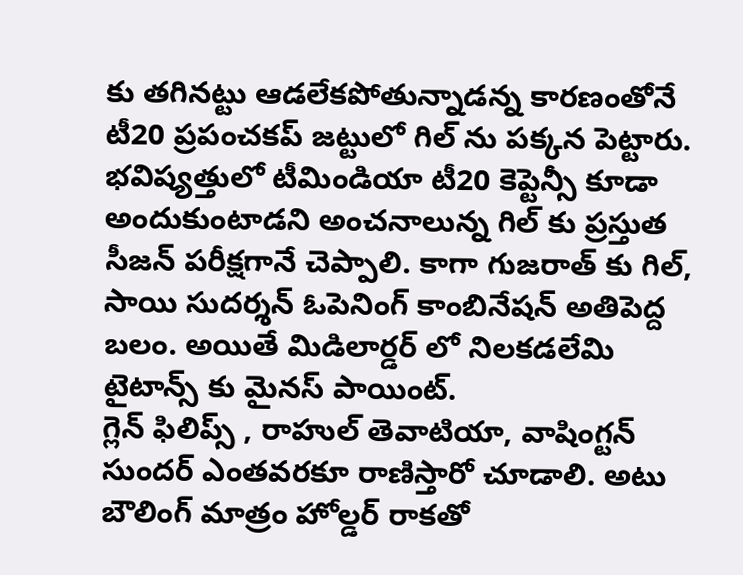కు తగినట్టు ఆడలేకపోతున్నాడన్న కారణంతోనే టీ20 ప్రపంచకప్ జట్టులో గిల్ ను పక్కన పెట్టారు. భవిష్యత్తులో టీమిండియా టీ20 కెప్టెన్సీ కూడా అందుకుంటాడని అంచనాలున్న గిల్ కు ప్రస్తుత సీజన్ పరీక్షగానే చెప్పాలి. కాగా గుజరాత్ కు గిల్, సాయి సుదర్శన్ ఓపెనింగ్ కాంబినేషన్ అతిపెద్ద బలం. అయితే మిడిలార్డర్ లో నిలకడలేమి టైటాన్స్ కు మైనస్ పాయింట్.
గ్లెన్ ఫిలిప్స్ , రాహుల్ తెవాటియా, వాషింగ్టన్ సుందర్ ఎంతవరకూ రాణిస్తారో చూడాలి. అటు బౌలింగ్ మాత్రం హోల్డర్ రాకతో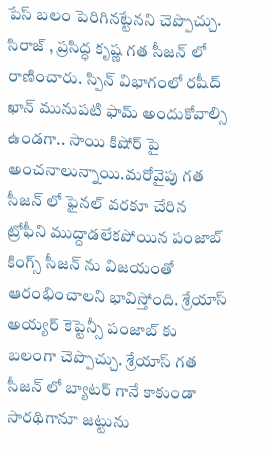పేస్ బలం పెరిగినట్టేనని చెప్పొచ్చు. సిరాజ్ , ప్రసిద్ధ కృష్ణ గత సీజన్ లో రాణించారు. స్పిన్ విభాగంలో రషీద్ ఖాన్ మునుపటి ఫామ్ అందుకోవాల్సి ఉండగా.. సాయి కిషోర్ పై అంచనాలున్నాయి.మరోవైపు గత సీజన్ లో ఫైనల్ వరకూ చేరిన ట్రోఫీని ముద్దాడలేకపోయిన పంజాబ్ కింగ్స్ సీజన్ ను విజయంతో ఆరంభించాలని భావిస్తోంది. శ్రేయాస్ అయ్యర్ కెప్టెన్సీ పంజాబ్ కు బలంగా చెప్పొచ్చు. శ్రేయాస్ గత సీజన్ లో బ్యాటర్ గానే కాకుండా సారథిగానూ జట్టును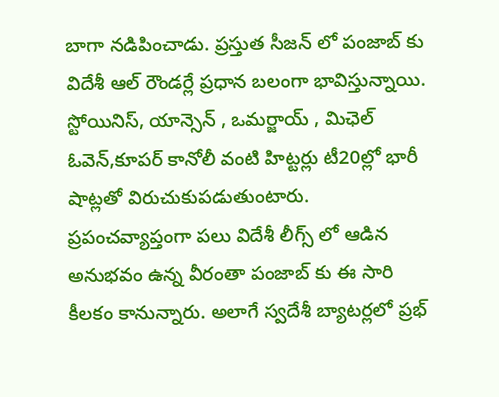బాగా నడిపించాడు. ప్రస్తుత సీజన్ లో పంజాబ్ కు విదేశీ ఆల్ రౌండర్లే ప్రధాన బలంగా భావిస్తున్నాయి. స్టోయినిస్, యాన్సెన్ , ఒమర్జాయ్ , మిఛెల్ ఓవెన్,కూపర్ కానోలీ వంటి హిట్టర్లు టీ20ల్లో భారీ షాట్లతో విరుచుకుపడుతుంటారు.
ప్రపంచవ్యాప్తంగా పలు విదేశీ లీగ్స్ లో ఆడిన అనుభవం ఉన్న వీరంతా పంజాబ్ కు ఈ సారి కీలకం కానున్నారు. అలాగే స్వదేశీ బ్యాటర్లలో ప్రభ్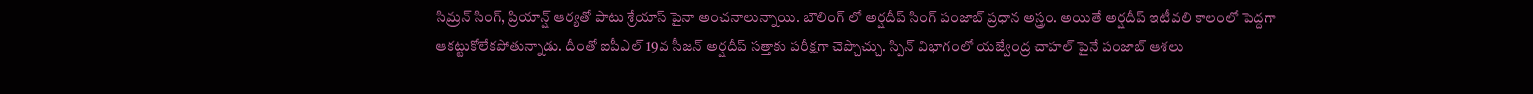సిమ్రన్ సింగ్, ప్రియాన్ష్ ఆర్యతో పాటు శ్రేయాస్ పైనా అంచనాలున్నాయి. బౌలింగ్ లో అర్షదీప్ సింగ్ పంజాబ్ ప్రధాన అస్త్రం. అయితే అర్షదీప్ ఇటీవలి కాలంలో పెద్దగా ఆకట్టుకోలేకపోతున్నాడు. దీంతో ఐపీఎల్ 19వ సీజన్ అర్షదీప్ సత్తాకు పరీక్షగా చెప్చొచ్చు. స్పిన్ విభాగంలో యజ్వేంద్ర చాహల్ పైనే పంజాబ్ ఆశలు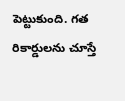పెట్టుకుంది. గత రికార్డులను చూస్తే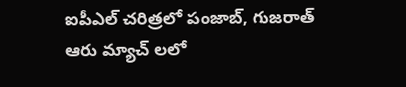ఐపీఎల్ చరిత్రలో పంజాబ్, గుజరాత్ ఆరు మ్యాచ్ లలో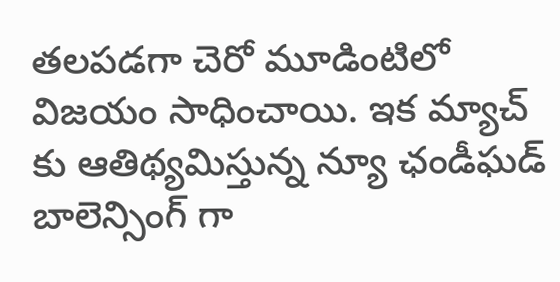తలపడగా చెరో మూడింటిలో విజయం సాధించాయి. ఇక మ్యాచ్ కు ఆతిథ్యమిస్తున్న న్యూ ఛండీఘడ్ బాలెన్సింగ్ గా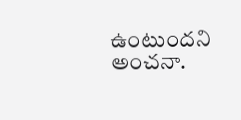ఉంటుందని అంచనా.